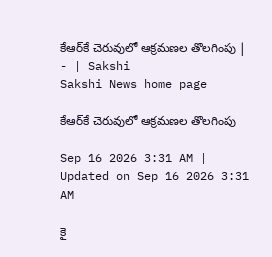కేఆర్‌కే చెరువులో ఆక్రమణల తొలగింపు | - | Sakshi
Sakshi News home page

కేఆర్‌కే చెరువులో ఆక్రమణల తొలగింపు

Sep 16 2026 3:31 AM | Updated on Sep 16 2026 3:31 AM

కై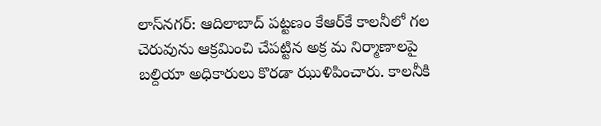లాస్‌నగర్‌: ఆదిలాబాద్‌ పట్టణం కేఆర్‌కే కాలనీలో గల చెరువును ఆక్రమించి చేపట్టిన అక్ర మ నిర్మాణాలపై బల్దియా అధికారులు కొరడా ఝుళిపించారు. కాలనీకి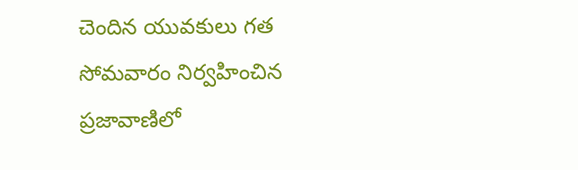చెందిన యువకులు గత సోమవారం నిర్వహించిన ప్రజావాణిలో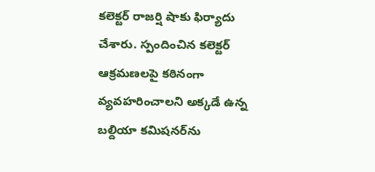కలెక్టర్‌ రాజర్షి షాకు ఫిర్యాదు చేశారు. స్పందించిన కలెక్టర్‌ ఆక్రమణలపై కఠినంగా వ్యవహరించాలని అక్కడే ఉన్న బల్దియా కమిషనర్‌ను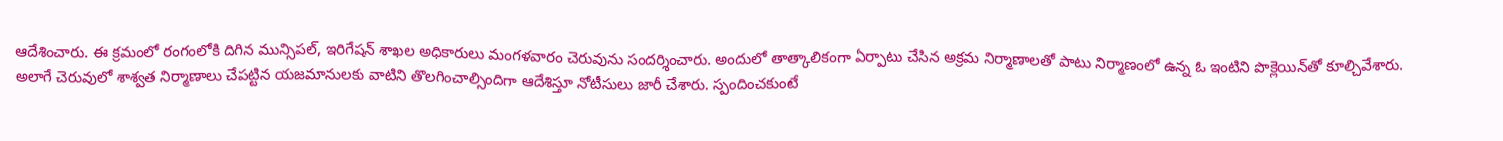ఆదేశించారు. ఈ క్రమంలో రంగంలోకి దిగిన మున్సిపల్‌, ఇరిగేషన్‌ శాఖల అధికారులు మంగళవారం చెరువును సందర్శించారు. అందులో తాత్కాలికంగా ఏర్పాటు చేసిన అక్రమ నిర్మాణాలతో పాటు నిర్మాణంలో ఉన్న ఓ ఇంటిని పొక్లెయిన్‌తో కూల్చివేశారు. అలాగే చెరువులో శాశ్వత నిర్మాణాలు చేపట్టిన యజమానులకు వాటిని తొలగించాల్సిందిగా ఆదేశిస్తూ నోటీసులు జారీ చేశారు. స్పందించకుంటే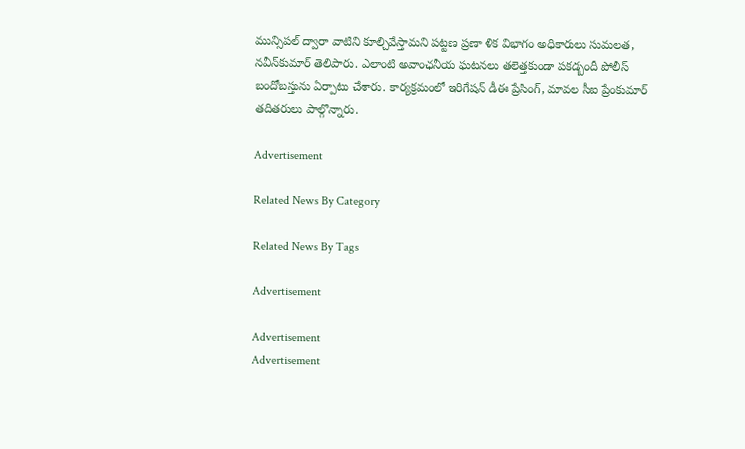మున్సిపల్‌ ద్వారా వాటిని కూల్చివేస్తామని పట్టణ ప్రణా ళిక విభాగం అధికారులు సుమలత, నవీన్‌కుమార్‌ తెలిపారు. ఎలాంటి అవాంఛనీయ ఘటనలు తలెత్తకుండా పకడ్బందీ పోలీస్‌ బందోబస్తును ఏర్పాటు చేశారు. కార్యక్రమంలో ఇరిగేషన్‌ డీఈ ప్రేసింగ్‌, మావల సీఐ ప్రేంకుమార్‌ తదితరులు పాల్గొన్నారు.

Advertisement

Related News By Category

Related News By Tags

Advertisement

Advertisement
Advertisement